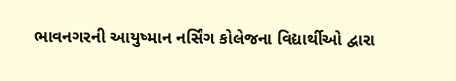ભાવનગરની આયુષ્માન નર્સિંગ કોલેજના વિદ્યાર્થીઓ દ્વારા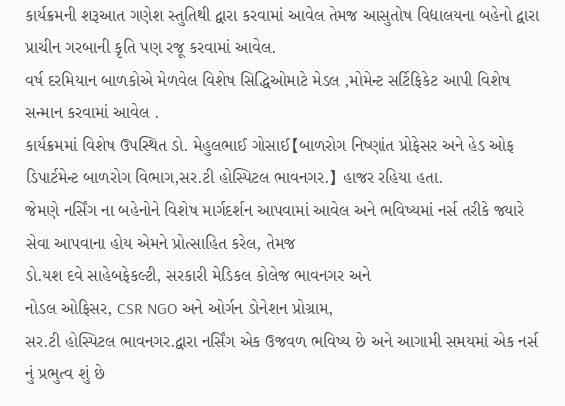કાર્યક્રમની શરૂઆત ગણેશ સ્તુતિથી દ્વારા કરવામાં આવેલ તેમજ આસુતોષ વિદ્યાલયના બહેનો દ્વારા પ્રાચીન ગરબાની કૃતિ પણ રજૂ કરવામાં આવેલ.
વર્ષ દરમિયાન બાળકોએ મેળવેલ વિશેષ સિદ્ધિઓમાટે મેડલ ,મોમેન્ટ સર્ટિફિકેટ આપી વિશેષ સન્માન કરવામાં આવેલ .
કાર્યક્રમમાં વિશેષ ઉપસ્થિત ડો. મેહુલભાઈ ગોસાઈ【બાળરોગ નિષ્ણાંત પ્રોફેસર અને હેડ ઓફ ડિપાર્ટમેન્ટ બાળરોગ વિભાગ,સર.ટી હોસ્પિટલ ભાવનગર.】 હાજર રહિયા હતા.
જેમણે નર્સિંગ ના બહેનોને વિશેષ માર્ગદર્શન આપવામાં આવેલ અને ભવિષ્યમાં નર્સ તરીકે જ્યારે સેવા આપવાના હોય એમને પ્રોત્સાહિત કરેલ, તેમજ
ડો.યશ દવે સાહેબફેકલ્ટી, સરકારી મેડિકલ કોલેજ ભાવનગર અને
નોડલ ઓફિસર, CSR NGO અને ઓર્ગન ડોનેશન પ્રોગ્રામ,
સર.ટી હોસ્પિટલ ભાવનગર.દ્વારા નર્સિંગ એક ઉજવળ ભવિષ્ય છે અને આગામી સમયમાં એક નર્સ નું પ્રભુત્વ શું છે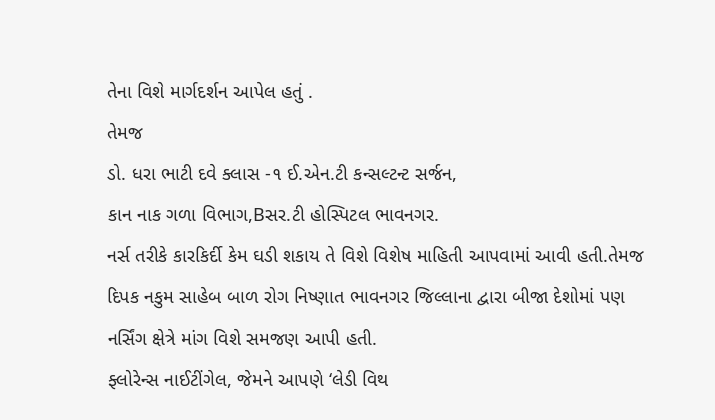તેના વિશે માર્ગદર્શન આપેલ હતું .
તેમજ
ડો. ધરા ભાટી દવે ક્લાસ -૧ ઈ.એન.ટી કન્સલ્ટન્ટ સર્જન,
કાન નાક ગળા વિભાગ,Bસર.ટી હોસ્પિટલ ભાવનગર.
નર્સ તરીકે કારકિર્દી કેમ ઘડી શકાય તે વિશે વિશેષ માહિતી આપવામાં આવી હતી.તેમજ દિપક નકુમ સાહેબ બાળ રોગ નિષ્ણાત ભાવનગર જિલ્લાના દ્વારા બીજા દેશોમાં પણ નર્સિંગ ક્ષેત્રે માંગ વિશે સમજણ આપી હતી.
ફ્લોરેન્સ નાઈટીંગેલ, જેમને આપણે ‘લેડી વિથ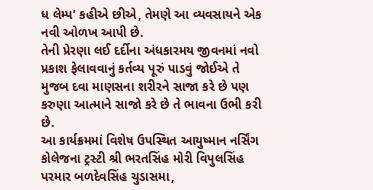ધ લેમ્પ’ કહીએ છીએ, તેમણે આ વ્યવસાયને એક નવી ઓળખ આપી છે.
તેની પ્રેરણા લઈ દર્દીના અંધકારમય જીવનમાં નવો પ્રકાશ ફેલાવવાનું કર્તવ્ય પૂરું પાડવું જોઈએ તે મુજબ દવા માણસના શરીરને સાજા કરે છે પણ કરુણા આત્માને સાજો કરે છે તે ભાવના ઉભી કરી છે.
આ કાર્યક્રમમાં વિશેષ ઉપસ્થિત આયુષ્માન નર્સિંગ કોલેજના ટ્રસ્ટી શ્રી ભરતસિંહ મોરી વિપુલસિંહ પરમાર બળદેવસિંહ ચુડાસમા,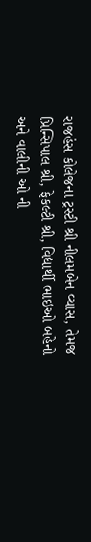રાજહંસ કોલેજના ટ્રસ્ટી શ્રી નીલમબેન વ્યાસ, તેમજ પ્રિન્સિપાલ શ્રી, ફેકલ્ટી શ્રી, વિદ્યાર્થી ભાઇઓ બહેનો અને વાલીની ઓ ની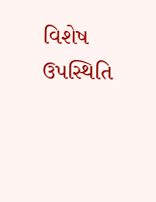વિશેષ ઉપસ્થિતિ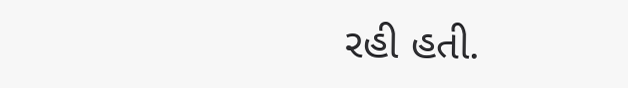રહી હતી.